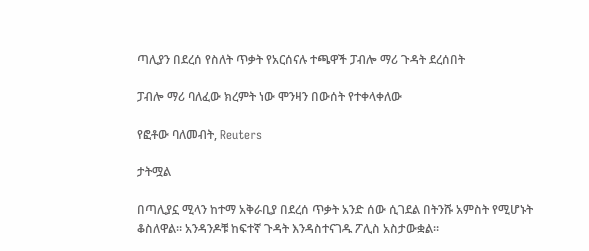ጣሊያን በደረሰ የስለት ጥቃት የአርሰናሉ ተጫዋች ፓብሎ ማሪ ጉዳት ደረሰበት

ፓብሎ ማሪ ባለፈው ክረምት ነው ሞንዛን በውሰት የተቀላቀለው

የፎቶው ባለመብት, Reuters

ታትሟል

በጣሊያኗ ሚላን ከተማ አቅራቢያ በደረሰ ጥቃት አንድ ሰው ሲገደል በትንሹ አምስት የሚሆኑት ቆስለዋል። አንዳንዶቹ ከፍተኛ ጉዳት እንዳስተናገዱ ፖሊስ አስታውቋል።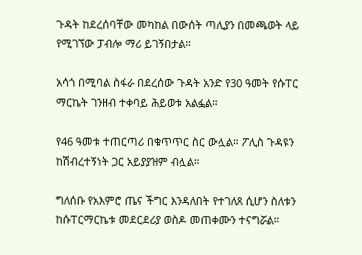ጉዳት ከደረሰባቸው መካከል በውሰት ጣሊያን በመጫወት ላይ የሚገኘው ፓብሎ ማሪ ይገኝበታል።

አሳጎ በሚባል ስፋራ በደረሰው ጉዳት አንድ የ30 ዓመት የሱፐር ማርኬት ገንዘብ ተቀባይ ሕይወቱ አልፏል።

የ46 ዓመቱ ተጠርጣሪ በቁጥጥር ስር ውሏል። ፖሊስ ጉዳዩን ከሽብረተኝነት ጋር አይያያዝም ብሏል።

ግለሰቡ የአእምሮ ጤና ችግር እንዳለበት የተገለጸ ሲሆን ስለቱን ከሱፐርማርኬቱ መደርደሪያ ወስዶ መጠቀሙን ተናግሯል።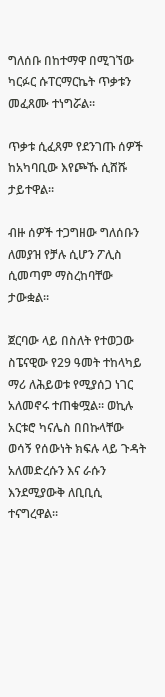ግለሰቡ በከተማዋ በሚገኘው ካርፉር ሱፐርማርኬት ጥቃቱን መፈጸሙ ተነግሯል።

ጥቃቱ ሲፈጸም የደንገጡ ሰዎች ከአካባቢው እየጮኹ ሲሸሹ ታይተዋል።

ብዙ ሰዎች ተጋግዘው ግለሰቡን ለመያዝ የቻሉ ሲሆን ፖሊስ ሲመጣም ማስረከባቸው ታውቋል።

ጀርባው ላይ በስለት የተወጋው ስፔናዊው የ29 ዓመት ተከላካይ ማሪ ለሕይወቱ የሚያሰጋ ነገር አለመኖሩ ተጠቁሟል። ወኪሉ አርቱሮ ካናሌስ በበኩላቸው ወሳኝ የሰውነት ክፍሉ ላይ ጉዳት አለመድረሱን እና ራሱን እንደሚያውቅ ለቢቢሲ ተናግረዋል።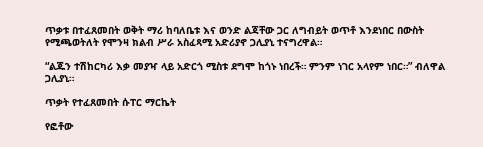ጥቃቱ በተፈጸመበት ወቅት ማሪ ከባለቤቱ እና ወንድ ልጃቸው ጋር ለግብይት ወጥቶ እንደነበር በውስት የሚጫወትለት የሞንዛ ክልብ ሥራ አስፈጻሚ አድሪያኖ ጋሊያኒ ተናግረዋል።

“ልጁን ተሽከርካሪ እቃ መያዣ ላይ አድርጎ ሚስቱ ደግሞ ከጎኑ ነበረች። ምንም ነገር አላየም ነበር።” ብለዋል ጋሊያኒ።

ጥቃት የተፈጸመበት ሱፐር ማርኬት

የፎቶው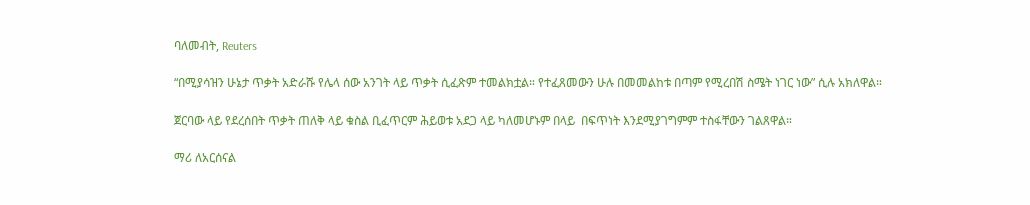ባለመብት, Reuters

“በሚያሳዝን ሁኔታ ጥቃት አድራሹ የሌላ ሰው አንገት ላይ ጥቃት ሲፈጽም ተመልክቷል። የተፈጸመውን ሁሉ በመመልከቱ በጣም የሚረበሽ ስሜት ነገር ነው” ሲሉ አክለዋል።

ጀርባው ላይ የደረሰበት ጥቃት ጠለቅ ላይ ቁስል ቢፈጥርም ሕይወቱ አደጋ ላይ ካለመሆኑም በላይ  በፍጥነት እንደሚያገግምም ተስፋቸውን ገልጸዋል።

ማሪ ለአርሰናል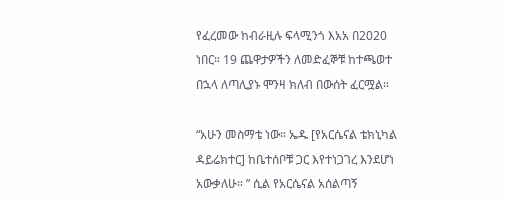የፈረመው ከብራዚሉ ፍላሚንጎ እአአ በ2020 ነበር። 19 ጨዋታዎችን ለመድፈኞቹ ከተጫወተ በኋላ ለጣሊያኑ ሞንዛ ክለብ በውሰት ፈርሟል።

“አሁን መስማቴ ነው። ኤዱ [የአርሴናል ቴክኒካል ዳይሬክተር] ከቤተሰቦቹ ጋር እየተነጋገረ እንደሆነ አውቃለሁ። ” ሲል የአርሴናል አሰልጣኝ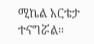ሚኬል አርቴታ ተናግሯል።